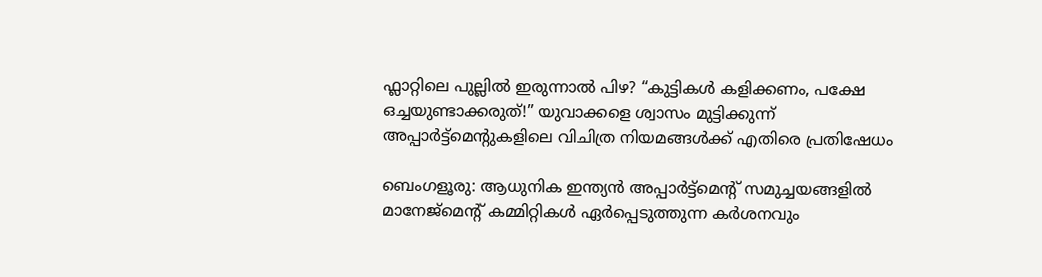ഫ്ലാറ്റിലെ പുല്ലിൽ ഇരുന്നാൽ പിഴ? “കുട്ടികൾ കളിക്കണം, പക്ഷേ ഒച്ചയുണ്ടാക്കരുത്!” യുവാക്കളെ ശ്വാസം മുട്ടിക്കുന്ന് അപ്പാർട്ട്മെന്റുകളിലെ വിചിത്ര നിയമങ്ങൾക്ക് എതിരെ പ്രതിഷേധം

ബെംഗളൂരു: ആധുനിക ഇന്ത്യൻ അപ്പാർട്ട്മെന്റ് സമുച്ചയങ്ങളിൽ മാനേജ്‌മെന്റ് കമ്മിറ്റികൾ ഏർപ്പെടുത്തുന്ന കർശനവും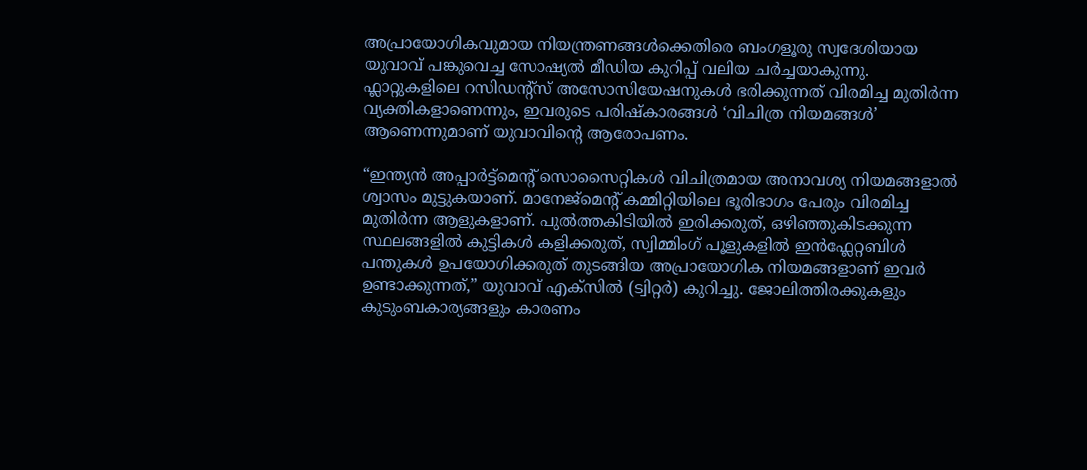അപ്രായോഗികവുമായ നിയന്ത്രണങ്ങൾക്കെതിരെ ബംഗളൂരു സ്വദേശിയായ യുവാവ് പങ്കുവെച്ച സോഷ്യൽ മീഡിയ കുറിപ്പ് വലിയ ചർച്ചയാകുന്നു. ഫ്ലാറ്റുകളിലെ റസിഡന്റ്സ് അസോസിയേഷനുകൾ ഭരിക്കുന്നത് വിരമിച്ച മുതിർന്ന വ്യക്തികളാണെന്നും, ഇവരുടെ പരിഷ്കാരങ്ങൾ ‘വിചിത്ര നിയമങ്ങൾ’ ആണെന്നുമാണ് യുവാവിന്റെ ആരോപണം.

“ഇന്ത്യൻ അപ്പാർട്ട്മെന്റ് സൊസൈറ്റികൾ വിചിത്രമായ അനാവശ്യ നിയമങ്ങളാൽ ശ്വാസം മുട്ടുകയാണ്. മാനേജ്‌മെന്റ് കമ്മിറ്റിയിലെ ഭൂരിഭാഗം പേരും വിരമിച്ച മുതിർന്ന ആളുകളാണ്. പുൽത്തകിടിയിൽ ഇരിക്കരുത്, ഒഴിഞ്ഞുകിടക്കുന്ന സ്ഥലങ്ങളിൽ കുട്ടികൾ കളിക്കരുത്, സ്വിമ്മിംഗ് പൂളുകളിൽ ഇൻഫ്ലേറ്റബിൾ പന്തുകൾ ഉപയോഗിക്കരുത് തുടങ്ങിയ അപ്രായോഗിക നിയമങ്ങളാണ് ഇവർ ഉണ്ടാക്കുന്നത്,” യുവാവ് എക്സിൽ (ട്വിറ്റർ) കുറിച്ചു. ജോലിത്തിരക്കുകളും കുടുംബകാര്യങ്ങളും കാരണം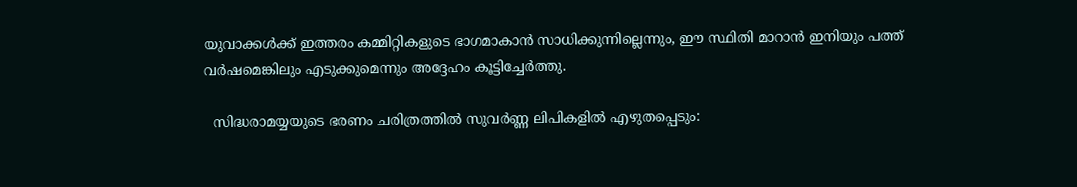യുവാക്കൾക്ക് ഇത്തരം കമ്മിറ്റികളുടെ ഭാഗമാകാൻ സാധിക്കുന്നില്ലെന്നും, ഈ സ്ഥിതി മാറാൻ ഇനിയും പത്ത് വർഷമെങ്കിലും എടുക്കുമെന്നും അദ്ദേഹം കൂട്ടിച്ചേർത്തു.

  സിദ്ധരാമയ്യയുടെ ഭരണം ചരിത്രത്തിൽ സുവർണ്ണ ലിപികളിൽ എഴുതപ്പെടും: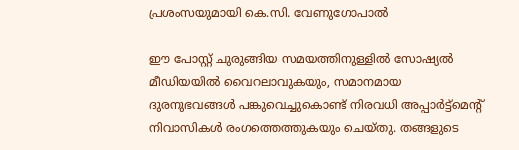പ്രശംസയുമായി കെ.സി. വേണുഗോപാൽ

ഈ പോസ്റ്റ് ചുരുങ്ങിയ സമയത്തിനുള്ളിൽ സോഷ്യൽ മീഡിയയിൽ വൈറലാവുകയും, സമാനമായ ദുരനുഭവങ്ങൾ പങ്കുവെച്ചുകൊണ്ട് നിരവധി അപ്പാർട്ട്മെന്റ് നിവാസികൾ രംഗത്തെത്തുകയും ചെയ്തു. തങ്ങളുടെ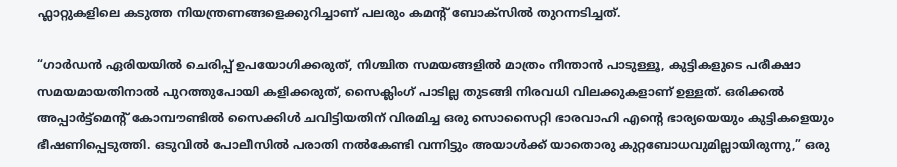ഫ്ലാറ്റുകളിലെ കടുത്ത നിയന്ത്രണങ്ങളെക്കുറിച്ചാണ് പലരും കമന്റ് ബോക്സിൽ തുറന്നടിച്ചത്.

“ഗാർഡൻ ഏരിയയിൽ ചെരിപ്പ് ഉപയോഗിക്കരുത്, നിശ്ചിത സമയങ്ങളിൽ മാത്രം നീന്താൻ പാടുള്ളൂ, കുട്ടികളുടെ പരീക്ഷാ സമയമായതിനാൽ പുറത്തുപോയി കളിക്കരുത്, സൈക്ലിംഗ് പാടില്ല തുടങ്ങി നിരവധി വിലക്കുകളാണ് ഉള്ളത്. ഒരിക്കൽ അപ്പാർട്ട്മെന്റ് കോമ്പൗണ്ടിൽ സൈക്കിൾ ചവിട്ടിയതിന് വിരമിച്ച ഒരു സൊസൈറ്റി ഭാരവാഹി എന്റെ ഭാര്യയെയും കുട്ടികളെയും ഭീഷണിപ്പെടുത്തി. ഒടുവിൽ പോലീസിൽ പരാതി നൽകേണ്ടി വന്നിട്ടും അയാൾക്ക് യാതൊരു കുറ്റബോധവുമില്ലായിരുന്നു,” ഒരു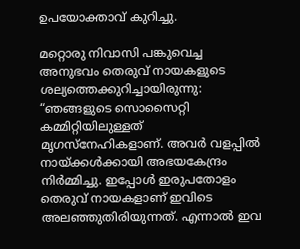ഉപയോക്താവ് കുറിച്ചു.

മറ്റൊരു നിവാസി പങ്കുവെച്ച അനുഭവം തെരുവ് നായകളുടെ ശല്യത്തെക്കുറിച്ചായിരുന്നു: “ഞങ്ങളുടെ സൊസൈറ്റി കമ്മിറ്റിയിലുള്ളത് മൃഗസ്നേഹികളാണ്. അവർ വളപ്പിൽ നായ്ക്കൾക്കായി അഭയകേന്ദ്രം നിർമ്മിച്ചു. ഇപ്പോൾ ഇരുപതോളം തെരുവ് നായകളാണ് ഇവിടെ അലഞ്ഞുതിരിയുന്നത്. എന്നാൽ ഇവ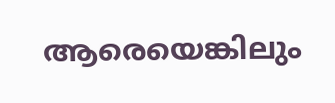ആരെയെങ്കിലും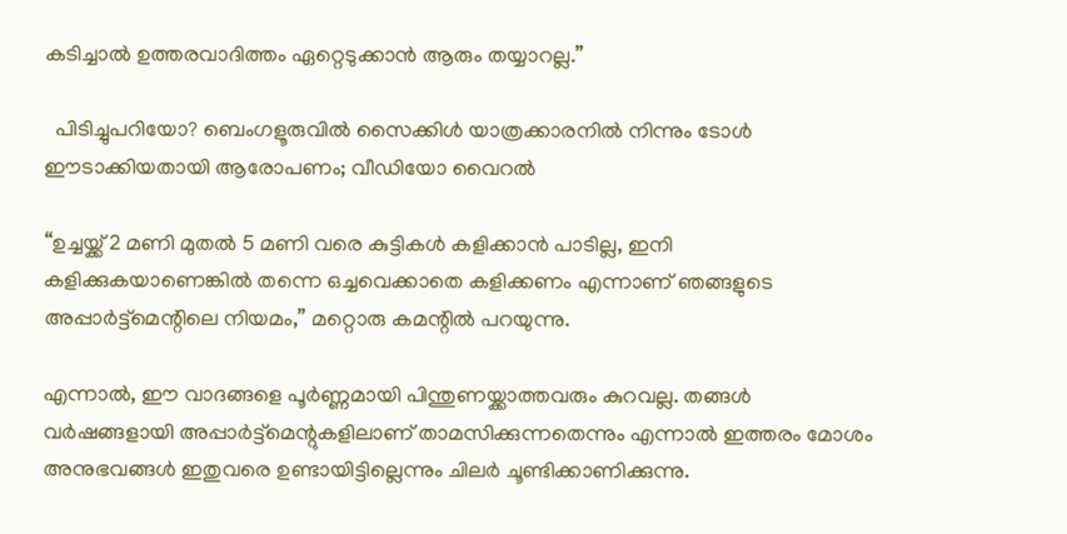കടിച്ചാൽ ഉത്തരവാദിത്തം ഏറ്റെടുക്കാൻ ആരും തയ്യാറല്ല.”

  പിടിച്ചുപറിയോ? ബെംഗളൂരുവിൽ സൈക്കിൾ യാത്രക്കാരനിൽ നിന്നും ടോൾ ഈടാക്കിയതായി ആരോപണം; വീഡിയോ വൈറൽ

“ഉച്ചയ്ക്ക് 2 മണി മുതൽ 5 മണി വരെ കുട്ടികൾ കളിക്കാൻ പാടില്ല, ഇനി കളിക്കുകയാണെങ്കിൽ തന്നെ ഒച്ചവെക്കാതെ കളിക്കണം എന്നാണ് ഞങ്ങളുടെ അപ്പാർട്ട്മെന്റിലെ നിയമം,” മറ്റൊരു കമന്റിൽ പറയുന്നു.

എന്നാൽ, ഈ വാദങ്ങളെ പൂർണ്ണമായി പിന്തുണയ്ക്കാത്തവരും കുറവല്ല. തങ്ങൾ വർഷങ്ങളായി അപ്പാർട്ട്മെന്റുകളിലാണ് താമസിക്കുന്നതെന്നും എന്നാൽ ഇത്തരം മോശം അനുഭവങ്ങൾ ഇതുവരെ ഉണ്ടായിട്ടില്ലെന്നും ചിലർ ചൂണ്ടിക്കാണിക്കുന്നു.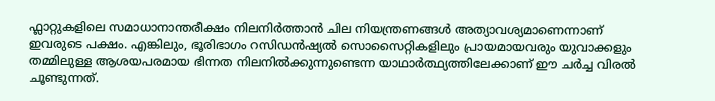ഫ്ലാറ്റുകളിലെ സമാധാനാന്തരീക്ഷം നിലനിർത്താൻ ചില നിയന്ത്രണങ്ങൾ അത്യാവശ്യമാണെന്നാണ് ഇവരുടെ പക്ഷം. എങ്കിലും, ഭൂരിഭാഗം റസിഡൻഷ്യൽ സൊസൈറ്റികളിലും പ്രായമായവരും യുവാക്കളും തമ്മിലുള്ള ആശയപരമായ ഭിന്നത നിലനിൽക്കുന്നുണ്ടെന്ന യാഥാർത്ഥ്യത്തിലേക്കാണ് ഈ ചർച്ച വിരൽ ചൂണ്ടുന്നത്.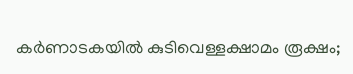കർണാടകയിൽ കുടിവെള്ളക്ഷാമം രൂക്ഷം;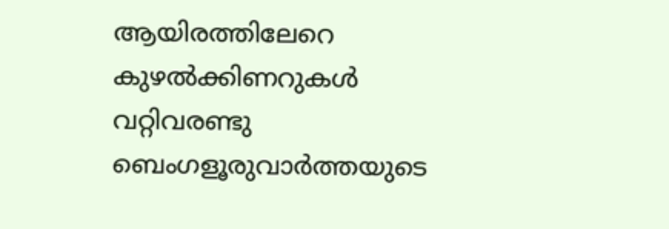ആയിരത്തിലേറെ കുഴൽക്കിണറുകൾ വറ്റിവരണ്ടു
ബെംഗളൂരുവാർത്തയുടെ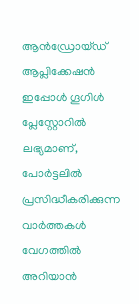ആൻഡ്രോയ്ഡ് ആപ്ലിക്കേഷൻ ഇപ്പോൾ ഗൂഗിൾ പ്ലേസ്റ്റോറിൽ ലഭ്യമാണ്, പോർട്ടലിൽ പ്രസിദ്ധീകരിക്കുന്ന വാർത്തകൾ വേഗത്തിൽ അറിയാൻ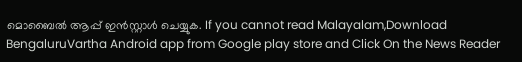മൊബൈൽ ആപ്പ് ഇൻസ്റ്റാൾ ചെയ്യുക. If you cannot read Malayalam,Download BengaluruVartha Android app from Google play store and Click On the News Reader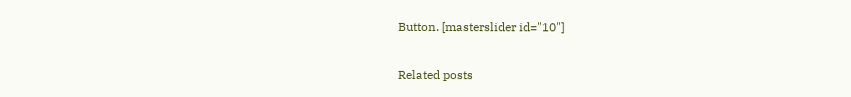Button. [masterslider id="10"]

Related posts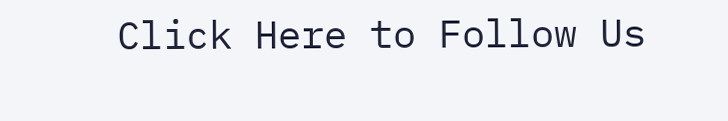Click Here to Follow Us